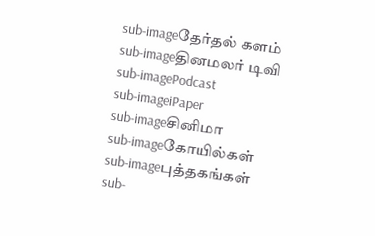sub-imageதேர்தல் களம்
sub-imageதினமலர் டிவி
sub-imagePodcast
sub-imageiPaper
sub-imageசினிமா
sub-imageகோயில்கள்
sub-imageபுத்தகங்கள்
sub-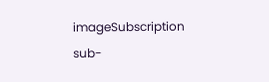imageSubscription
sub-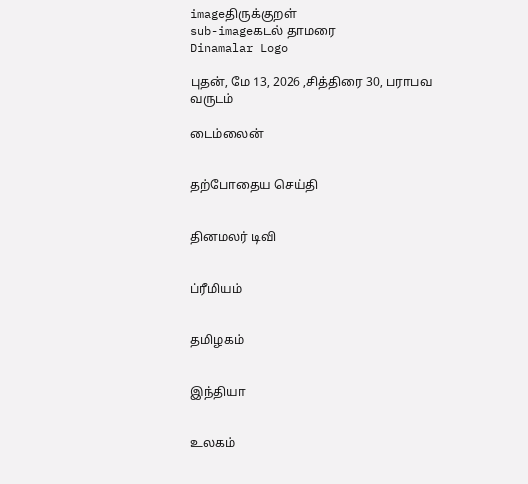imageதிருக்குறள்
sub-imageகடல் தாமரை
Dinamalar Logo

புதன், மே 13, 2026 ,சித்திரை 30, பராபவ வருடம்

டைம்லைன்


தற்போதைய செய்தி


தினமலர் டிவி


ப்ரீமியம்


தமிழகம்


இந்தியா


உலகம்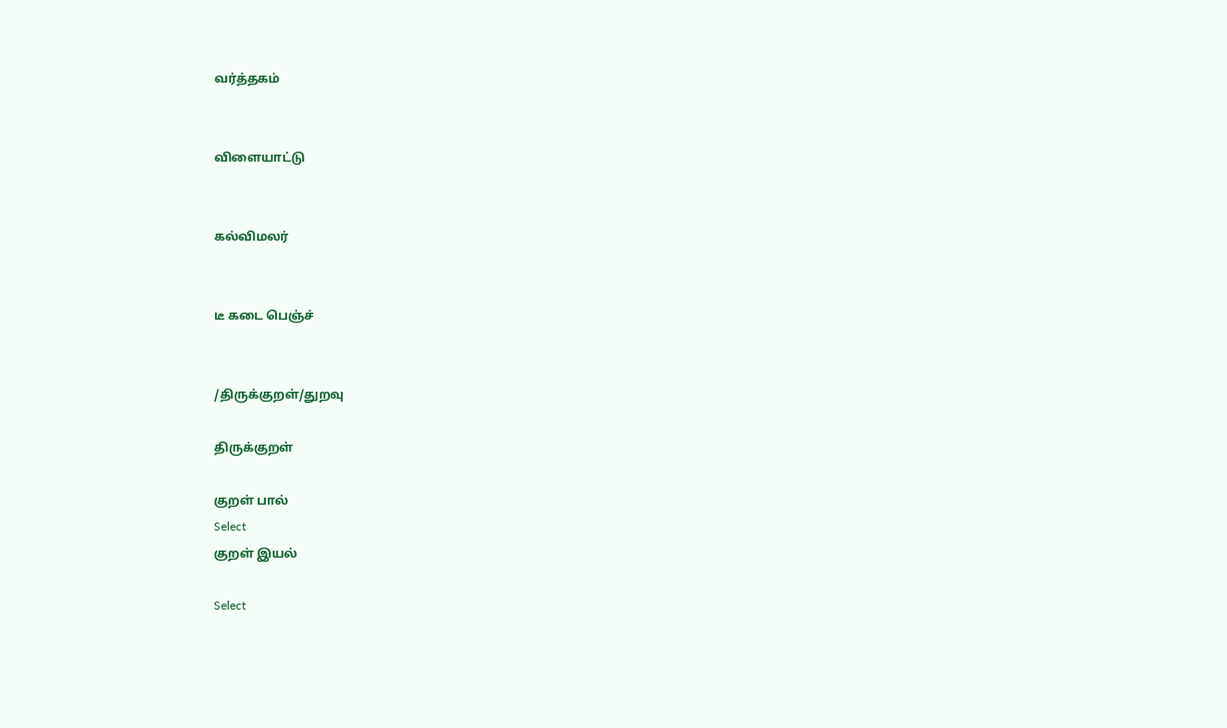வர்த்தகம்


விளையாட்டு


கல்விமலர்


டீ கடை பெஞ்ச்


/திருக்குறள்/துறவு

திருக்குறள்

குறள் பால்
Select
குறள் இயல்

Select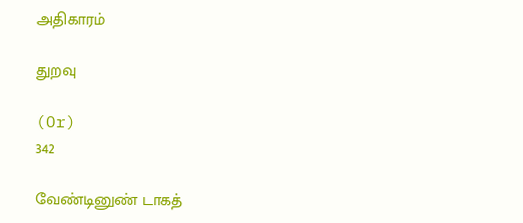அதிகாரம்

துறவு

(Or)
342

வேண்டினுண் டாகத்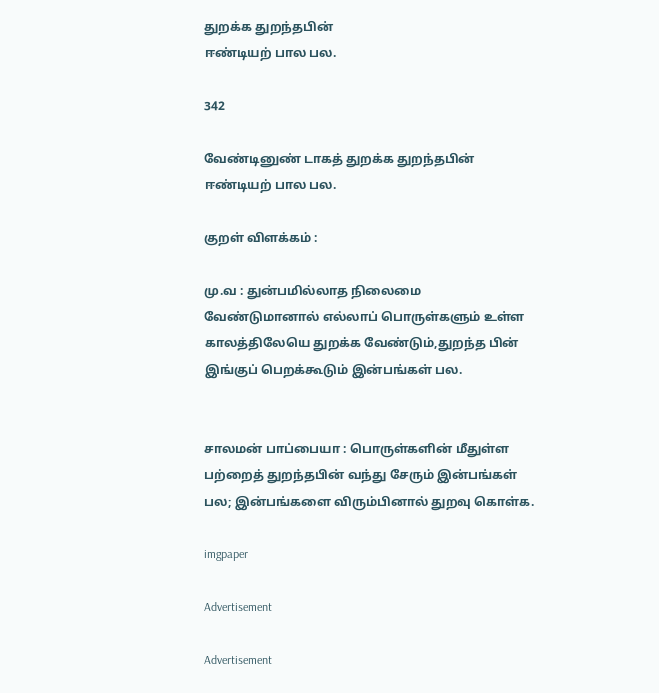துறக்க துறந்தபின்
ஈண்டியற் பால பல.

342

வேண்டினுண் டாகத் துறக்க துறந்தபின்
ஈண்டியற் பால பல.

குறள் விளக்கம் :

மு.வ : துன்பமில்லாத நிலைமை வேண்டுமானால் எல்லாப் பொருள்களும் உள்ள காலத்திலேயெ துறக்க வேண்டும்,துறந்த பின் இங்குப் பெறக்கூடும் இன்பங்கள் பல.


சாலமன் பாப்பையா : பொருள்களின் மீதுள்ள பற்றைத் துறந்தபின் வந்து சேரும் இன்பங்கள் பல; இன்பங்களை விரும்பினால் துறவு கொள்க.

imgpaper

Advertisement

Advertisement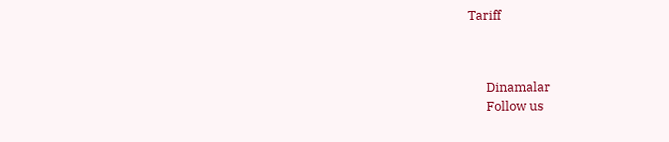Tariff



      Dinamalar
      Follow us